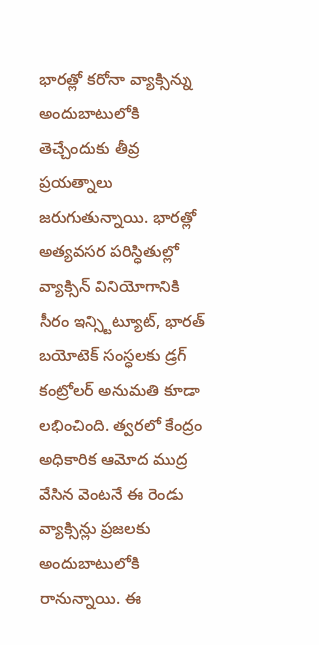భారత్లో కరోనా వ్యాక్సిన్ను అందుబాటులోకి తెచ్చేందుకు తీవ్ర ప్రయత్నాలు జరుగుతున్నాయి. భారత్లో అత్యవసర పరిస్ధితుల్లో వ్యాక్సిన్ వినియోగానికి సీరం ఇన్స్టిట్యూట్, భారత్ బయోటెక్ సంస్ధలకు డ్రగ్ కంట్రోలర్ అనుమతి కూడా లభించింది. త్వరలో కేంద్రం అధికారిక ఆమోద ముద్ర వేసిన వెంటనే ఈ రెండు వ్యాక్సిన్లు ప్రజలకు అందుబాటులోకి రానున్నాయి. ఈ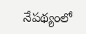నేపథ్యంలో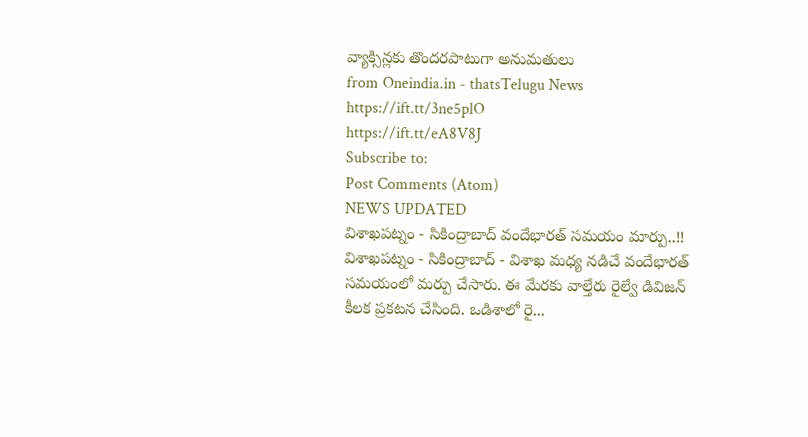వ్యాక్సిన్లకు తొందరపాటుగా అనుమతులు
from Oneindia.in - thatsTelugu News https://ift.tt/3ne5plO
https://ift.tt/eA8V8J
Subscribe to:
Post Comments (Atom)
NEWS UPDATED
విశాఖపట్నం - సికింద్రాబాద్ వందేభారత్ సమయం మార్పు..!!
విశాఖపట్నం - సికింద్రాబాద్ - విశాఖ మధ్య నడిచే వందేభారత్ సమయంలో మర్పు చేసారు. ఈ మేరకు వాల్తేరు రైల్వే డివిజన్ కీలక ప్రకటన చేసింది. ఒడిశాలో రై...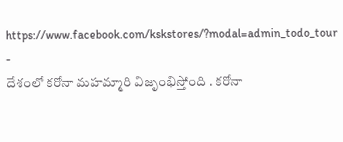https://www.facebook.com/kskstores/?modal=admin_todo_tour
-
దేశంలో కరోనా మహమ్మారి విజృంభిస్తోంది . కరోనా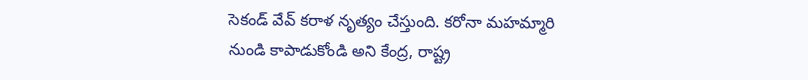సెకండ్ వేవ్ కరాళ నృత్యం చేస్తుంది. కరోనా మహమ్మారి నుండి కాపాడుకోండి అని కేంద్ర, రాష్ట్ర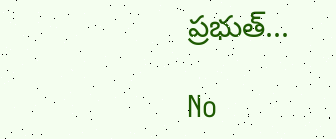ప్రభుత్...

No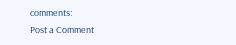comments:
Post a Comment